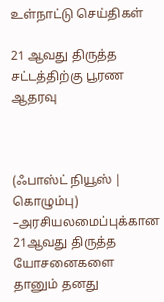உள்நாட்டு செய்திகள்

21 ஆவது திருத்த சட்டத்திற்கு பூரண ஆதரவு



(ஃபாஸ்ட் நியூஸ் | கொழும்பு) –அரசியலமைப்புக்கான 21ஆவது திருத்த யோசனைகளை தானும் தனது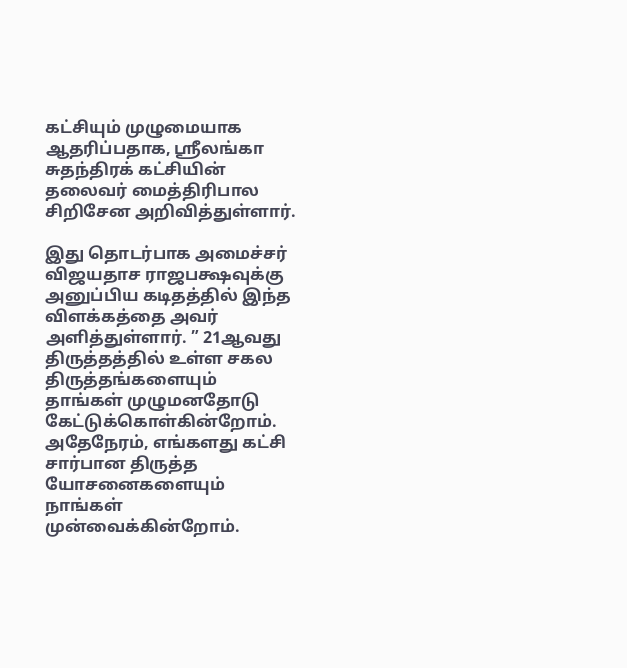கட்சியும் முழுமையாக ஆதரிப்பதாக, ஸ்ரீலங்கா சுதந்திரக் கட்சியின் தலைவர் மைத்திரிபால சிறிசேன அறிவித்துள்ளார்.

இது தொடர்பாக அமைச்சர் விஜயதாச ராஜபக்ஷவுக்கு அனுப்பிய கடிதத்தில் இந்த விளக்கத்தை அவர் அளித்துள்ளார். ” 21ஆவது திருத்தத்தில் உள்ள சகல திருத்தங்களையும் தாங்கள் முழுமனதோடு கேட்டுக்கொள்கின்றோம். அதேநேரம், எங்களது கட்சி சார்பான திருத்த யோசனைகளையும் நாங்கள் முன்வைக்கின்றோம்.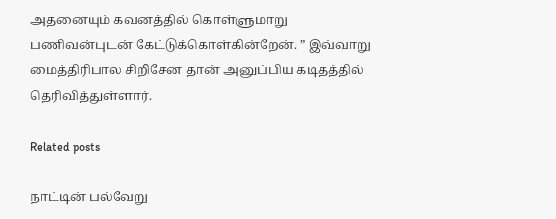அதனையும் கவனத்தில் கொள்ளுமாறு பணிவன்புடன் கேட்டுக்கொள்கின்றேன். ” இவ்வாறு மைத்திரிபால சிறிசேன தான் அனுப்பிய கடிதத்தில் தெரிவித்துள்ளார்.

Related posts

நாட்டின் பல்வேறு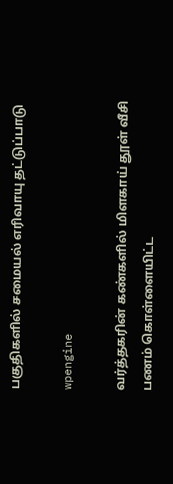பகுதிகளில் சமையல் எரிவாயு தட்டுப்பாடு

wpengine

வர்த்தகரின் கண்களில் மிளகாய் தூள் வீசி பணம் கொள்ளையிட்ட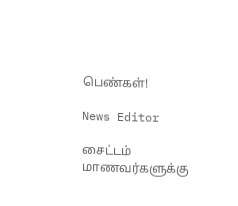பெண்கள்!

News Editor

சைட்டம் மாணவர்களுக்கு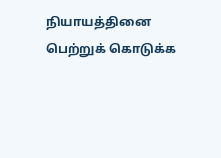நியாயத்தினை பெற்றுக் கொடுக்க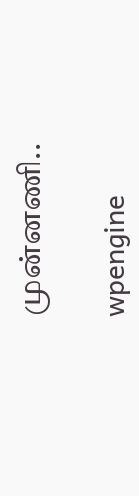முன்னணி..

wpengine